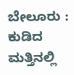ಬೇಲೂರು : ಕುಡಿದ ಮತ್ತಿನಲ್ಲಿ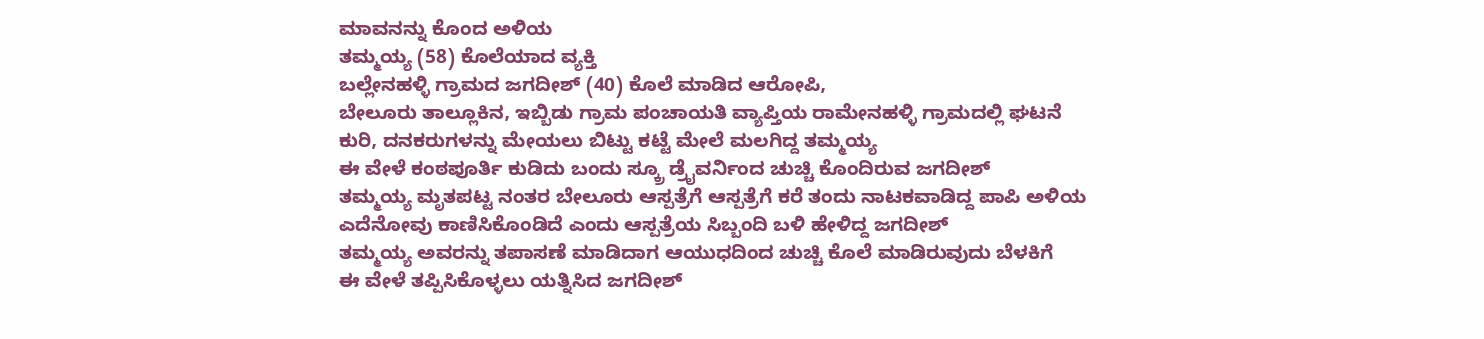ಮಾವನನ್ನು ಕೊಂದ ಅಳಿಯ
ತಮ್ಮಯ್ಯ (58) ಕೊಲೆಯಾದ ವ್ಯಕ್ತಿ
ಬಲ್ಲೇನಹಳ್ಳಿ ಗ್ರಾಮದ ಜಗದೀಶ್ (40) ಕೊಲೆ ಮಾಡಿದ ಆರೋಪಿ,
ಬೇಲೂರು ತಾಲ್ಲೂಕಿನ, ಇಬ್ಬಿಡು ಗ್ರಾಮ ಪಂಚಾಯತಿ ವ್ಯಾಪ್ತಿಯ ರಾಮೇನಹಳ್ಳಿ ಗ್ರಾಮದಲ್ಲಿ ಘಟನೆ
ಕುರಿ, ದನಕರುಗಳನ್ನು ಮೇಯಲು ಬಿಟ್ಟು ಕಟ್ಟೆ ಮೇಲೆ ಮಲಗಿದ್ದ ತಮ್ಮಯ್ಯ
ಈ ವೇಳೆ ಕಂಠಪೂರ್ತಿ ಕುಡಿದು ಬಂದು ಸ್ಕ್ರೂ ಡ್ರೈವರ್ನಿಂದ ಚುಚ್ಚಿ ಕೊಂದಿರುವ ಜಗದೀಶ್
ತಮ್ಮಯ್ಯ ಮೃತಪಟ್ಟ ನಂತರ ಬೇಲೂರು ಆಸ್ಪತ್ರೆಗೆ ಆಸ್ಪತ್ರೆಗೆ ಕರೆ ತಂದು ನಾಟಕವಾಡಿದ್ದ ಪಾಪಿ ಅಳಿಯ
ಎದೆನೋವು ಕಾಣಿಸಿಕೊಂಡಿದೆ ಎಂದು ಆಸ್ಪತ್ರೆಯ ಸಿಬ್ಬಂದಿ ಬಳಿ ಹೇಳಿದ್ದ ಜಗದೀಶ್
ತಮ್ಮಯ್ಯ ಅವರನ್ನು ತಪಾಸಣೆ ಮಾಡಿದಾಗ ಆಯುಧದಿಂದ ಚುಚ್ಚಿ ಕೊಲೆ ಮಾಡಿರುವುದು ಬೆಳಕಿಗೆ
ಈ ವೇಳೆ ತಪ್ಪಿಸಿಕೊಳ್ಳಲು ಯತ್ನಿಸಿದ ಜಗದೀಶ್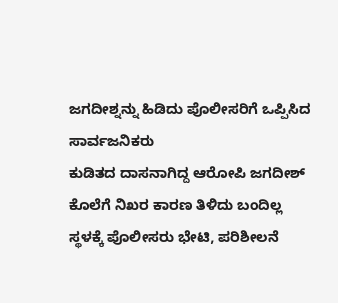ಜಗದೀಶ್ನನ್ನು ಹಿಡಿದು ಪೊಲೀಸರಿಗೆ ಒಪ್ಪಿಸಿದ ಸಾರ್ವಜನಿಕರು
ಕುಡಿತದ ದಾಸನಾಗಿದ್ದ ಆರೋಪಿ ಜಗದೀಶ್
ಕೊಲೆಗೆ ನಿಖರ ಕಾರಣ ತಿಳಿದು ಬಂದಿಲ್ಲ
ಸ್ಥಳಕ್ಕೆ ಪೊಲೀಸರು ಭೇಟಿ, ಪರಿಶೀಲನೆ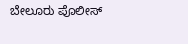ಬೇಲೂರು ಪೊಲೀಸ್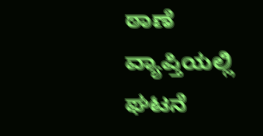ಠಾಣೆ ವ್ಯಾಪ್ತಿಯಲ್ಲಿ ಘಟನೆ